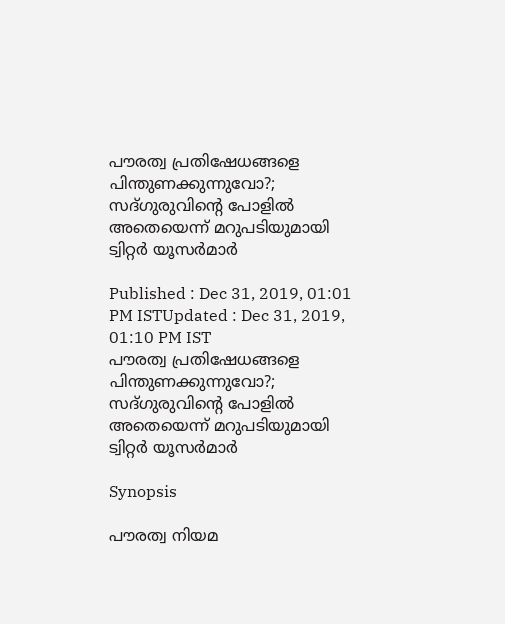പൗരത്വ പ്രതിഷേധങ്ങളെ പിന്തുണക്കുന്നുവോ?; സദ്ഗുരുവിന്‍റെ പോളില്‍ അതെയെന്ന് മറുപടിയുമായി ട്വിറ്റര്‍ യൂസര്‍മാര്‍

Published : Dec 31, 2019, 01:01 PM ISTUpdated : Dec 31, 2019, 01:10 PM IST
പൗരത്വ പ്രതിഷേധങ്ങളെ പിന്തുണക്കുന്നുവോ?; സദ്ഗുരുവിന്‍റെ പോളില്‍ അതെയെന്ന് മറുപടിയുമായി ട്വിറ്റര്‍ യൂസര്‍മാര്‍

Synopsis

പൗരത്വ നിയമ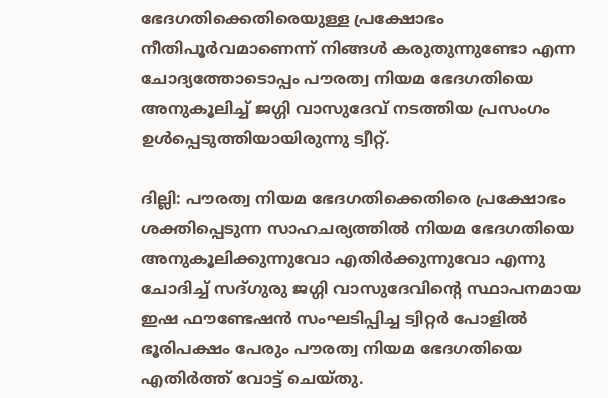ഭേദഗതിക്കെതിരെയുള്ള പ്രക്ഷോഭം നീതിപൂര്‍വമാണെന്ന് നിങ്ങള്‍ കരുതുന്നുണ്ടോ എന്ന ചോദ്യത്തോടൊപ്പം പൗരത്വ നിയമ ഭേദഗതിയെ അനുകൂലിച്ച് ജഗ്ഗി വാസുദേവ് നടത്തിയ പ്രസംഗം ഉള്‍പ്പെടുത്തിയായിരുന്നു ട്വീറ്റ്.

ദില്ലി: പൗരത്വ നിയമ ഭേദഗതിക്കെതിരെ പ്രക്ഷോഭം ശക്തിപ്പെടുന്ന സാഹചര്യത്തില്‍ നിയമ ഭേദഗതിയെ അനുകൂലിക്കുന്നുവോ എതിര്‍ക്കുന്നുവോ എന്നു ചോദിച്ച് സദ്ഗുരു ജഗ്ഗി വാസുദേവിന്‍റെ സ്ഥാപനമായ ഇഷ ഫൗണ്ടേഷന്‍ സംഘടിപ്പിച്ച ട്വിറ്റര്‍ പോളില്‍ ഭൂരിപക്ഷം പേരും പൗരത്വ നിയമ ഭേദഗതിയെ എതിര്‍ത്ത് വോട്ട് ചെയ്തു.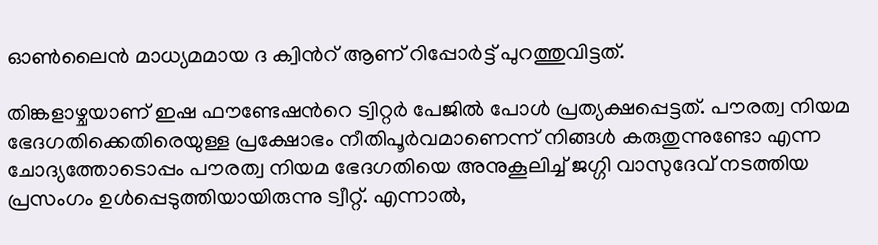ഓണ്‍ലൈന്‍ മാധ്യമമായ ദ ക്വിന്‍റ് ആണ് റിപ്പോര്‍ട്ട് പുറത്തുവിട്ടത്.

തിങ്കളാഴ്ചയാണ് ഇഷ ഫൗണ്ടേഷന്‍റെ ട്വിറ്റര്‍ പേജില്‍ പോള്‍ പ്രത്യക്ഷപ്പെട്ടത്. പൗരത്വ നിയമ ഭേദഗതിക്കെതിരെയുള്ള പ്രക്ഷോഭം നീതിപൂര്‍വമാണെന്ന് നിങ്ങള്‍ കരുതുന്നുണ്ടോ എന്ന ചോദ്യത്തോടൊപ്പം പൗരത്വ നിയമ ഭേദഗതിയെ അനുകൂലിച്ച് ജഗ്ഗി വാസുദേവ് നടത്തിയ പ്രസംഗം ഉള്‍പ്പെടുത്തിയായിരുന്നു ട്വീറ്റ്. എന്നാല്‍,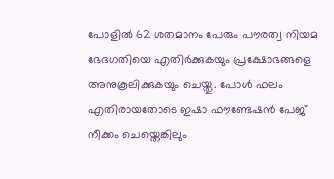പോളില്‍ 62 ശതമാനം പേരും പൗരത്വ നിയമ ഭേദഗതിയെ എതിര്‍ക്കുകയും പ്രക്ഷോഭങ്ങളെ അനുകൂലിക്കുകയും ചെയ്തു. പോള്‍ ഫലം എതിരായതോടെ ഇഷാ ഫൗണ്ടേഷന്‍ പേജ് നീക്കം ചെയ്തെങ്കിലും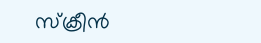സ്ക്രീന്‍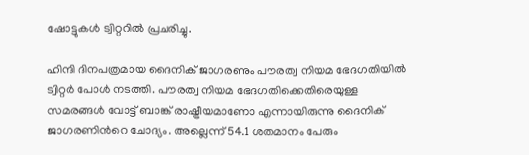ഷോട്ടുകള്‍ ട്വിറ്ററില്‍ പ്രചരിച്ചു.

ഹിന്ദി ദിനപത്രമായ ദൈനിക് ജാഗരണും പൗരത്വ നിയമ ഭേദഗതിയില്‍ ട്വിറ്റര്‍ പോള്‍ നടത്തി. പൗരത്വ നിയമ ഭേദഗതിക്കെതിരെയുള്ള സമരങ്ങള്‍ വോട്ട് ബാങ്ക് രാഷ്ട്രീയമാണോ എന്നായിരുന്നു ദൈനിക് ജാഗരണിന്‍റെ ചോദ്യം. അല്ലെന്ന് 54.1 ശതമാനം പേരും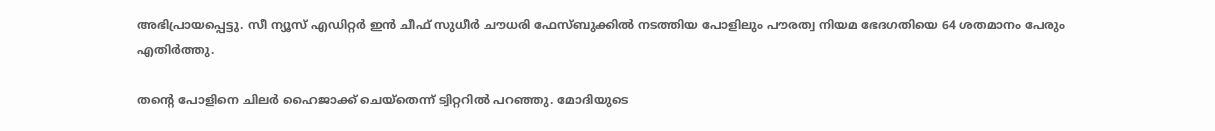അഭിപ്രായപ്പെട്ടു. സീ ന്യൂസ് എഡിറ്റര്‍ ഇന്‍ ചീഫ് സുധീര്‍ ചൗധരി ഫേസ്ബുക്കില്‍ നടത്തിയ പോളിലും പൗരത്വ നിയമ ഭേദഗതിയെ 64 ശതമാനം പേരും എതിര്‍ത്തു.

തന്‍റെ പോളിനെ ചിലര്‍ ഹൈജാക്ക് ചെയ്തെന്ന് ട്വിറ്ററില്‍ പറഞ്ഞു. മോദിയുടെ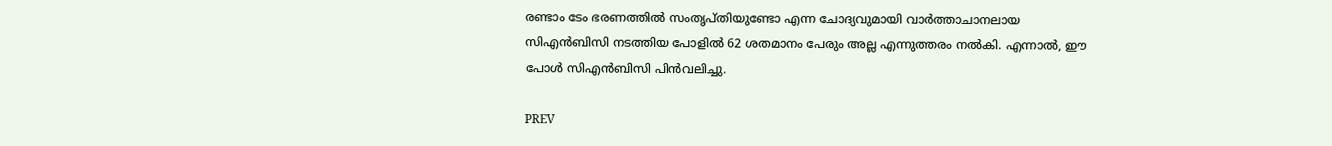രണ്ടാം ടേം ഭരണത്തില്‍ സംതൃപ്തിയുണ്ടോ എന്ന ചോദ്യവുമായി വാര്‍ത്താചാനലായ സിഎന്‍ബിസി നടത്തിയ പോളില്‍ 62 ശതമാനം പേരും അല്ല എന്നുത്തരം നല്‍കി. എന്നാല്‍, ഈ പോള്‍ സിഎന്‍ബിസി പിന്‍വലിച്ചു.

PREV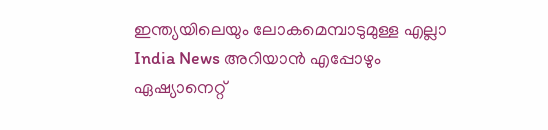ഇന്ത്യയിലെയും ലോകമെമ്പാടുമുള്ള എല്ലാ India News അറിയാൻ എപ്പോഴും ഏഷ്യാനെറ്റ്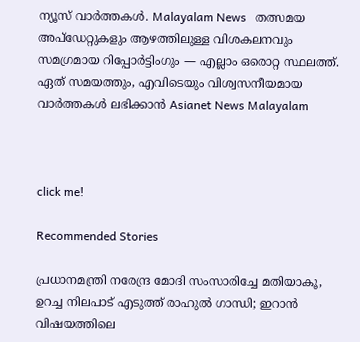ന്യൂസ് വാർത്തകൾ. Malayalam News   തത്സമയ അപ്‌ഡേറ്റുകളും ആഴത്തിലുള്ള വിശകലനവും സമഗ്രമായ റിപ്പോർട്ടിംഗും — എല്ലാം ഒരൊറ്റ സ്ഥലത്ത്. ഏത് സമയത്തും, എവിടെയും വിശ്വസനീയമായ വാർത്തകൾ ലഭിക്കാൻ Asianet News Malayalam



click me!

Recommended Stories

പ്രധാനമന്ത്രി നരേന്ദ്ര മോദി സംസാരിച്ചേ മതിയാകൂ, ഉറച്ച നിലപാട് എടുത്ത് രാഹുൽ ഗാന്ധി; ഇറാൻ വിഷയത്തിലെ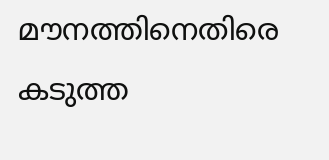മൗനത്തിനെതിരെ കടുത്ത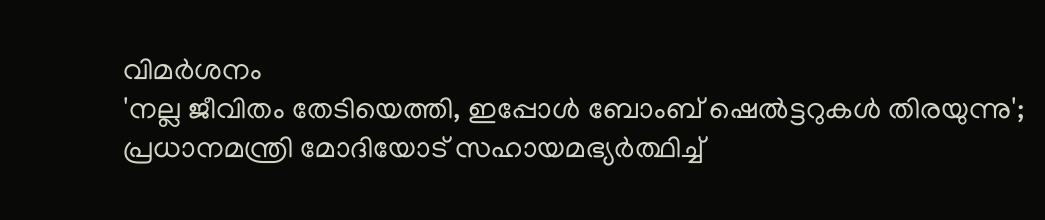വിമർശനം
'നല്ല ജീവിതം തേടിയെത്തി, ഇപ്പോൾ ബോംബ് ഷെൽട്ടറുകൾ തിരയുന്നു'; പ്രധാനമന്ത്രി മോദിയോട് സഹായമഭ്യർത്ഥിച്ച്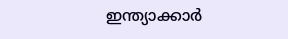ഇന്ത്യാക്കാർ